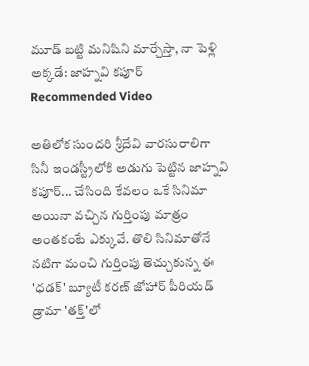మూడ్ బట్టి మనిషిని మార్చేస్తా, నా పెళ్లి అక్కడే: జాహ్నవి కపూర్
Recommended Video

అతిలోక సుందరి శ్రీదేవి వారసురాలిగా సినీ ఇండస్ట్రీలోకి అడుగు పెట్టిన జాహ్నవి కపూర్... చేసింది కేవలం ఒకే సినిమా అయినా వచ్చిన గుర్తింపు మాత్రం అంతకంటే ఎక్కువే. తొలి సినిమాతోనే నటిగా మంచి గుర్తింపు తెచ్చుకున్న ఈ 'ధడక్' బ్యూటీ కరణ్ జోహార్ పీరియడ్ డ్రామా 'తక్త్'లో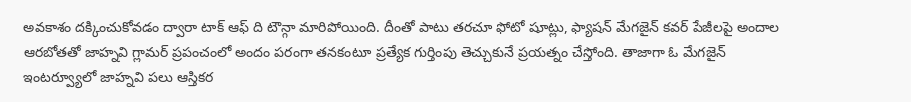అవకాశం దక్కించుకోవడం ద్వారా టాక్ ఆఫ్ ది టౌన్గా మారిపోయింది. దీంతో పాటు తరచూ ఫోటో షూట్లు, ఫ్యాషన్ మేగజైన్ కవర్ పేజీలపై అందాల ఆరబోతతో జాహ్నవి గ్లామర్ ప్రపంచంలో అందం పరంగా తనకంటూ ప్రత్యేక గుర్తింపు తెచ్చుకునే ప్రయత్నం చేస్తోంది. తాజాగా ఓ మేగజైన్ ఇంటర్వ్యూలో జాహ్నవి పలు ఆస్తికర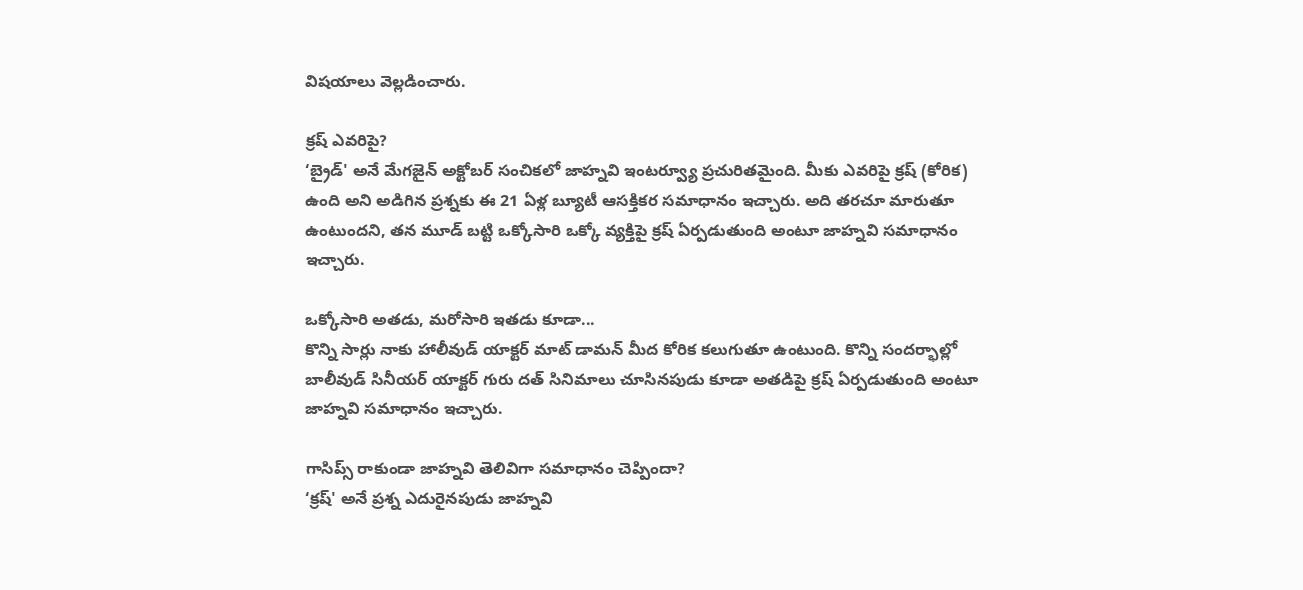విషయాలు వెల్లడించారు.

క్రష్ ఎవరిపై?
‘బ్రైడ్' అనే మేగజైన్ అక్టోబర్ సంచికలో జాహ్నవి ఇంటర్వ్యూ ప్రచురితమైంది. మీకు ఎవరిపై క్రష్ (కోరిక) ఉంది అని అడిగిన ప్రశ్నకు ఈ 21 ఏళ్ల బ్యూటీ ఆసక్తికర సమాధానం ఇచ్చారు. అది తరచూ మారుతూ ఉంటుందని, తన మూడ్ బట్టి ఒక్కోసారి ఒక్కో వ్యక్తిపై క్రష్ ఏర్పడుతుంది అంటూ జాహ్నవి సమాధానం ఇచ్చారు.

ఒక్కోసారి అతడు, మరోసారి ఇతడు కూడా...
కొన్ని సార్లు నాకు హాలీవుడ్ యాక్టర్ మాట్ డామన్ మీద కోరిక కలుగుతూ ఉంటుంది. కొన్ని సందర్భాల్లో బాలీవుడ్ సినీయర్ యాక్టర్ గురు దత్ సినిమాలు చూసినపుడు కూడా అతడిపై క్రష్ ఏర్పడుతుంది అంటూ జాహ్నవి సమాధానం ఇచ్చారు.

గాసిప్స్ రాకుండా జాహ్నవి తెలివిగా సమాధానం చెప్పిందా?
‘క్రష్' అనే ప్రశ్న ఎదురైనపుడు జాహ్నవి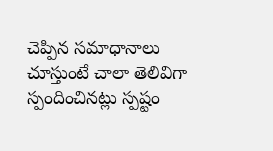చెప్పిన సమాధానాలు చూస్తుంటే చాలా తెలివిగా స్పందించినట్లు స్పష్టం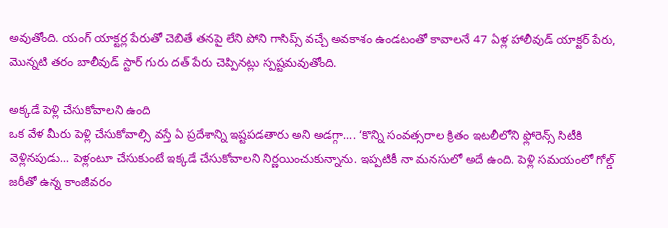అవుతోంది. యంగ్ యాక్టర్ల పేరుతో చెబితే తనపై లేని పోని గాసిప్స్ వచ్చే అవకాశం ఉండటంతో కావాలనే 47 ఏళ్ల హాలీవుడ్ యాక్టర్ పేరు, మొన్నటి తరం బాలీవుడ్ స్టార్ గురు దత్ పేరు చెప్పినట్లు స్పష్టమవుతోంది.

అక్కడే పెళ్లి చేసుకోవాలని ఉంది
ఒక వేళ మీరు పెళ్లి చేసుకోవాల్సి వస్తే ఏ ప్రదేశాన్ని ఇష్టపడతారు అని అడగ్గా.... ‘కొన్ని సంవత్సరాల క్రితం ఇటలీలోని ఫ్లోరెన్స్ సిటీకి వెళ్లినపుడు... పెళ్లంటూ చేసుకుంటే ఇక్కడే చేసుకోవాలని నిర్ణయించుకున్నాను. ఇప్పటికీ నా మనసులో అదే ఉంది. పెళ్లి సమయంలో గోల్డ్ జరీతో ఉన్న కాంజీవరం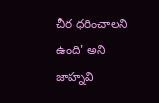చీర ధరించాలని ఉంది' అని జాహ్నవి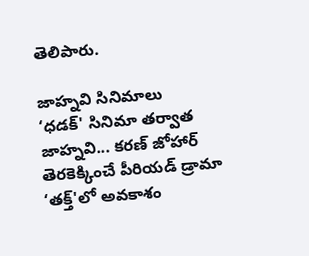తెలిపారు.

జాహ్నవి సినిమాలు
‘ధడక్' సినిమా తర్వాత జాహ్నవి... కరణ్ జోహార్ తెరకెక్కించే పీరియడ్ డ్రామా ‘తక్త్'లో అవకాశం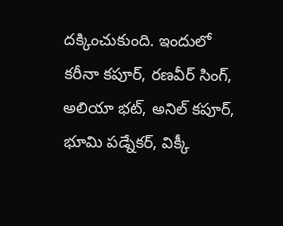దక్కించుకుంది. ఇందులో కరీనా కపూర్, రణవీర్ సింగ్, అలియా భట్, అనిల్ కపూర్, భూమి పడ్నేకర్, విక్కీ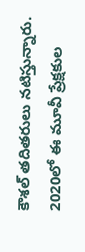కౌశల్ తదితరులు నటిస్తున్నారు. 2020లో ఈ మూవీ ప్రేక్షకుల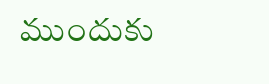ముందుకు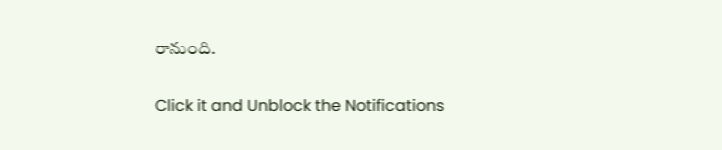రానుంది.


Click it and Unblock the Notifications